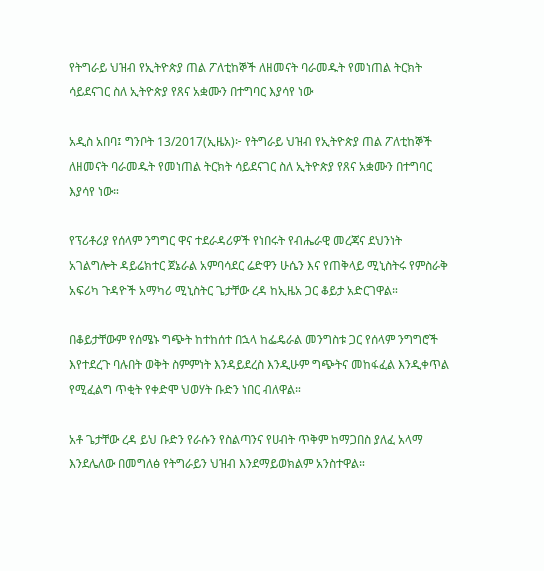የትግራይ ህዝብ የኢትዮጵያ ጠል ፖለቲከኞች ለዘመናት ባራመዱት የመነጠል ትርክት ሳይደናገር ስለ ኢትዮጵያ የጸና አቋሙን በተግባር እያሳየ ነው

አዲስ አበባ፤ ግንቦት 13/2017(ኢዜአ)፦ የትግራይ ህዝብ የኢትዮጵያ ጠል ፖለቲከኞች ለዘመናት ባራመዱት የመነጠል ትርክት ሳይደናገር ስለ ኢትዮጵያ የጸና አቋሙን በተግባር እያሳየ ነው።

የፕሪቶሪያ የሰላም ንግግር ዋና ተደራዳሪዎች የነበሩት የብሔራዊ መረጃና ደህንነት አገልግሎት ዳይሬክተር ጀኔራል አምባሳደር ሬድዋን ሁሴን እና የጠቅላይ ሚኒስትሩ የምስራቅ አፍሪካ ጉዳዮች አማካሪ ሚኒስትር ጌታቸው ረዳ ከኢዜአ ጋር ቆይታ አድርገዋል።

በቆይታቸውም የሰሜኑ ግጭት ከተከሰተ በኋላ ከፌዴራል መንግስቱ ጋር የሰላም ንግግሮች እየተደረጉ ባሉበት ወቅት ስምምነት እንዳይደረስ እንዲሁም ግጭትና መከፋፈል እንዲቀጥል የሚፈልግ ጥቂት የቀድሞ ህወሃት ቡድን ነበር ብለዋል።

አቶ ጌታቸው ረዳ ይህ ቡድን የራሱን የስልጣንና የሀብት ጥቅም ከማጋበስ ያለፈ አላማ እንደሌለው በመግለፅ የትግራይን ህዝብ እንደማይወክልም አንስተዋል።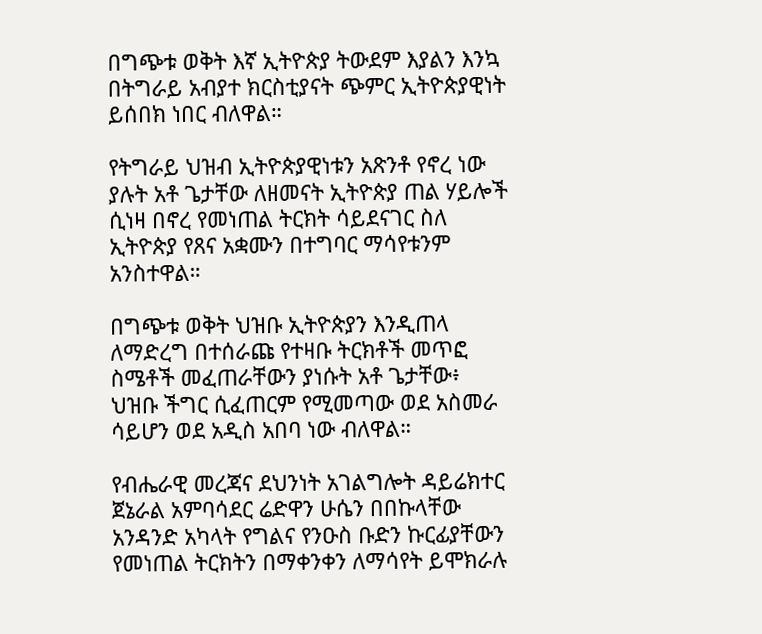በግጭቱ ወቅት እኛ ኢትዮጵያ ትውደም እያልን እንኳ በትግራይ አብያተ ክርስቲያናት ጭምር ኢትዮጵያዊነት ይሰበክ ነበር ብለዋል።

የትግራይ ህዝብ ኢትዮጵያዊነቱን አጽንቶ የኖረ ነው ያሉት አቶ ጌታቸው ለዘመናት ኢትዮጵያ ጠል ሃይሎች ሲነዛ በኖረ የመነጠል ትርክት ሳይደናገር ስለ ኢትዮጵያ የጸና አቋሙን በተግባር ማሳየቱንም አንስተዋል።

በግጭቱ ወቅት ህዝቡ ኢትዮጵያን እንዲጠላ ለማድረግ በተሰራጩ የተዛቡ ትርክቶች መጥፎ ስሜቶች መፈጠራቸውን ያነሱት አቶ ጌታቸው፥ ህዝቡ ችግር ሲፈጠርም የሚመጣው ወደ አስመራ ሳይሆን ወደ አዲስ አበባ ነው ብለዋል።

የብሔራዊ መረጃና ደህንነት አገልግሎት ዳይሬክተር ጀኔራል አምባሳደር ሬድዋን ሁሴን በበኩላቸው አንዳንድ አካላት የግልና የንዑስ ቡድን ኩርፊያቸውን የመነጠል ትርክትን በማቀንቀን ለማሳየት ይሞክራሉ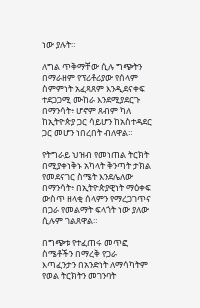ነው ያሉት።

ለግል ጥቅማቸው ሲሉ ግጭትን በማራዘም የፕሪቶሪያው የሰላም ስምምነት አፈጻጸም እንዲደናቀፍ ተደጋጋሚ ሙከራ እንደሚያደርጉ በማንሳት፥ ሆኖም ጸብም ካለ ከኢትዮጵያ ጋር ሳይሆን ከአስተዳደር ጋር መሆን ነበረበት ብለዋል።

የትግራይ ህዝብ የመነጠል ትርክት በሚያቀነቅኑ አካላት ቅንጣት ታክል የመደናገር ስሜት እንደሌለው በማንሳት፥ በኢትዮጵያዊነት ማዕቀፍ ውስጥ ዘላቂ ሰላምን የማረጋገጥና በጋራ የመልማት ፍላጎት ነው ያለው ሲሉም ገልጸዋል።

በግጭቱ የተፈጠሩ መጥፎ ስሜቶችን በማረቅ የጋራ እጣፈንታን በአንድነት ለማሳካትም የወል ትርክትን መገንባት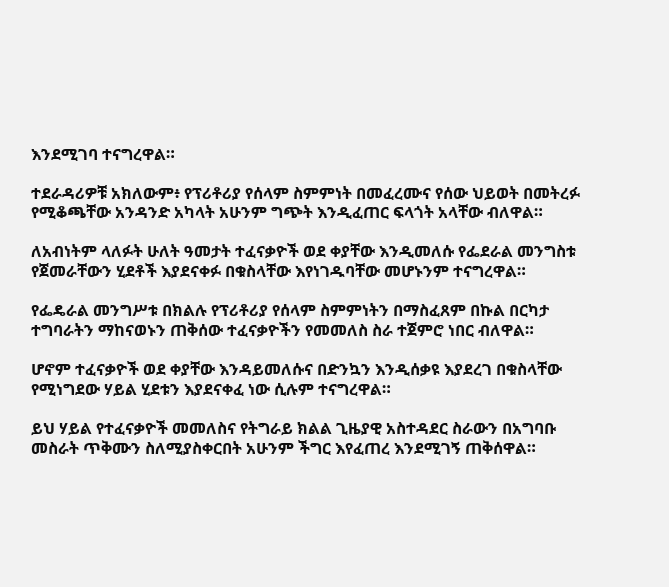እንደሚገባ ተናግረዋል።

ተደራዳሪዎቹ አክለውም፥ የፕሪቶሪያ የሰላም ስምምነት በመፈረሙና የሰው ህይወት በመትረፉ የሚቆጫቸው አንዳንድ አካላት አሁንም ግጭት እንዲፈጠር ፍላጎት አላቸው ብለዋል።

ለአብነትም ላለፉት ሁለት ዓመታት ተፈናቃዮች ወደ ቀያቸው እንዲመለሱ የፌደራል መንግስቱ የጀመራቸውን ሂደቶች እያደናቀፉ በቁስላቸው እየነገዱባቸው መሆኑንም ተናግረዋል።

የፌዴራል መንግሥቱ በክልሉ የፕሪቶሪያ የሰላም ስምምነትን በማስፈጸም በኩል በርካታ ተግባራትን ማከናወኑን ጠቅሰው ተፈናቃዮችን የመመለስ ስራ ተጀምሮ ነበር ብለዋል።

ሆኖም ተፈናቃዮች ወደ ቀያቸው እንዳይመለሱና በድንኳን እንዲሰቃዩ እያደረገ በቁስላቸው የሚነግደው ሃይል ሂደቱን እያደናቀፈ ነው ሲሉም ተናግረዋል።

ይህ ሃይል የተፈናቃዮች መመለስና የትግራይ ክልል ጊዜያዊ አስተዳደር ስራውን በአግባቡ መስራት ጥቅሙን ስለሚያስቀርበት አሁንም ችግር እየፈጠረ እንደሚገኝ ጠቅሰዋል።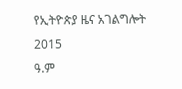የኢትዮጵያ ዜና አገልግሎት
2015
ዓ.ም